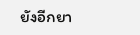ยังอีกยา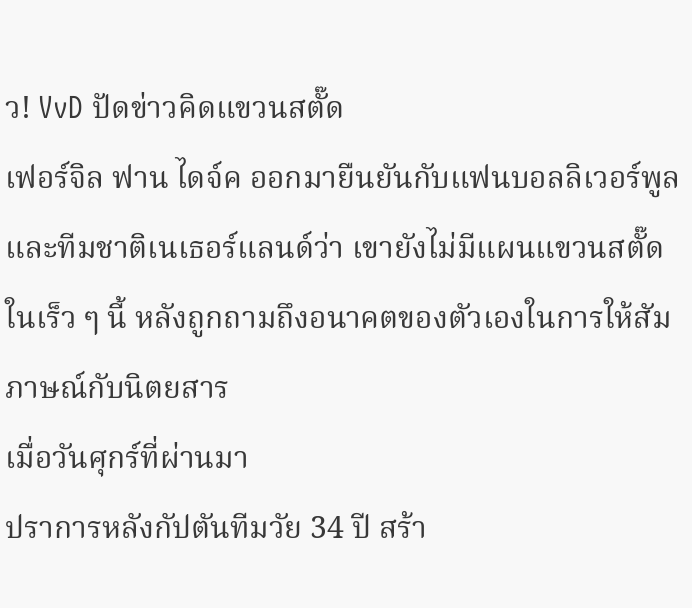ว! VvD ปัดข่าวคิดแขวนสตั๊ด
เฟอร์จิล ฟาน ไดจ์ค ออกมายืนยันกับแฟนบอลลิเวอร์พูลและทีมชาติเนเธอร์แลนด์ว่า เขายังไม่มีแผนแขวนสตั๊ดในเร็ว ๆ นี้ หลังถูกถามถึงอนาคตของตัวเองในการให้สัมภาษณ์กับนิตยสาร
เมื่อวันศุกร์ที่ผ่านมา
ปราการหลังกัปตันทีมวัย 34 ปี สร้า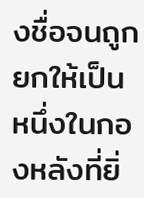งชื่อจนถูกยกให้เป็นหนึ่งในกองหลังที่ยิ่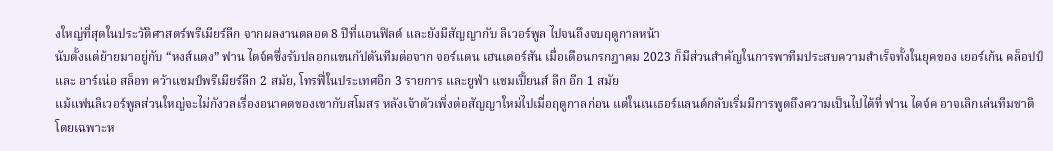งใหญ่ที่สุดในประวัติศาสตร์พรีเมียร์ลีก จากผลงานตลอด 8 ปีที่แอนฟิลด์ และยังมีสัญญากับ ลิเวอร์พูล ไปจนถึงจบฤดูกาลหน้า
นับตั้งแต่ย้ายมาอยู่กับ “หงส์แดง” ฟาน ไดจ์คซึ่งรับปลอกแขนกัปตันทีมต่อจาก จอร์แดน เฮนเดอร์สัน เมื่อเดือนกรกฎาคม 2023 ก็มีส่วนสำคัญในการพาทีมประสบความสำเร็จทั้งในยุคของ เยอร์เก้น คล็อปป์ และ อาร์เน่อ สล็อท คว้าแชมป์พรีเมียร์ลีก 2 สมัย, โทรฟี่ในประเทศอีก 3 รายการ และยูฟ่า แชมเปี้ยนส์ ลีก อีก 1 สมัย
แม้แฟนลิเวอร์พูลส่วนใหญ่จะไม่กังวลเรื่องอนาคตของเขากับสโมสร หลังเจ้าตัวเพิ่งต่อสัญญาใหม่ไปเมื่อฤดูกาลก่อน แต่ในเนเธอร์แลนด์กลับเริ่มมีการพูดถึงความเป็นไปได้ที่ ฟาน ไดจ์ค อาจเลิกเล่นทีมชาติ
โดยเฉพาะห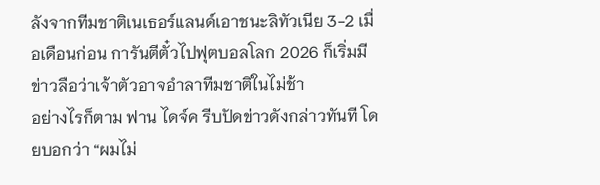ลังจากทีมชาติเนเธอร์แลนด์เอาชนะลิทัวเนีย 3-2 เมื่อเดือนก่อน การันตีตั๋วไปฟุตบอลโลก 2026 ก็เริ่มมีข่าวลือว่าเจ้าตัวอาจอำลาทีมชาติในไม่ช้า
อย่างไรก็ตาม ฟาน ไดจ์ค รีบปัดข่าวดังกล่าวทันที โดยบอกว่า “ผมไม่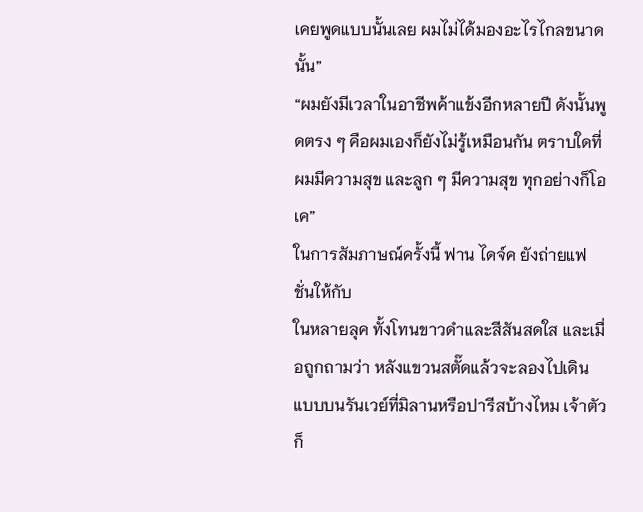เคยพูดแบบนั้นเลย ผมไม่ได้มองอะไรไกลขนาดนั้น”
“ผมยังมีเวลาในอาชีพค้าแข้งอีกหลายปี ดังนั้นพูดตรง ๆ คือผมเองก็ยังไม่รู้เหมือนกัน ตราบใดที่ผมมีความสุข และลูก ๆ มีความสุข ทุกอย่างก็โอเค”
ในการสัมภาษณ์ครั้งนี้ ฟาน ไดจ์ค ยังถ่ายแฟชั่นให้กับ
ในหลายลุค ทั้งโทนขาวดำและสีสันสดใส และเมื่อถูกถามว่า หลังแขวนสตั๊ดแล้วจะลองไปเดินแบบบนรันเวย์ที่มิลานหรือปารีสบ้างไหม เจ้าตัวก็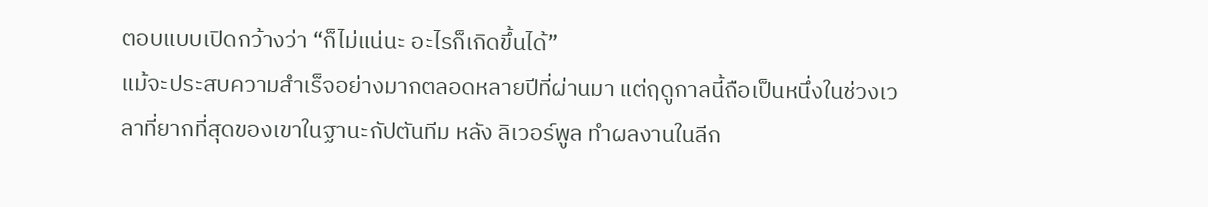ตอบแบบเปิดกว้างว่า “ก็ไม่แน่นะ อะไรก็เกิดขึ้นได้”
แม้จะประสบความสำเร็จอย่างมากตลอดหลายปีที่ผ่านมา แต่ฤดูกาลนี้ถือเป็นหนึ่งในช่วงเวลาที่ยากที่สุดของเขาในฐานะกัปตันทีม หลัง ลิเวอร์พูล ทำผลงานในลีก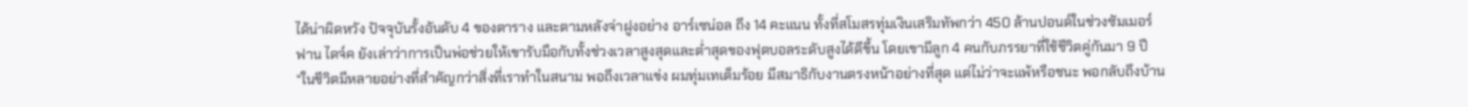ได้น่าผิดหวัง ปัจจุบันรั้งอันดับ 4 ของตาราง และตามหลังจ่าฝูงอย่าง อาร์เซน่อล ถึง 14 คะแนน ทั้งที่สโมสรทุ่มเงินเสริมทัพกว่า 450 ล้านปอนด์ในช่วงซัมเมอร์
ฟาน ไดจ์ค ยังเล่าว่าการเป็นพ่อช่วยให้เขารับมือกับทั้งช่วงเวลาสูงสุดและต่ำสุดของฟุตบอลระดับสูงได้ดีขึ้น โดยเขามีลูก 4 คนกับภรรยาที่ใช้ชีวิตคู่กันมา 9 ปี
“ในชีวิตมีหลายอย่างที่สำคัญกว่าสิ่งที่เราทำในสนาม พอถึงเวลาแข่ง ผมทุ่มเทเต็มร้อย มีสมาธิกับงานตรงหน้าอย่างที่สุด แต่ไม่ว่าจะแพ้หรือชนะ พอกลับถึงบ้าน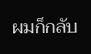ผมก็กลับ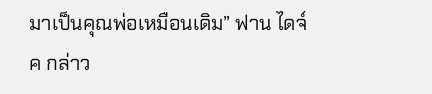มาเป็นคุณพ่อเหมือนเดิม” ฟาน ไดจ์ค กล่าว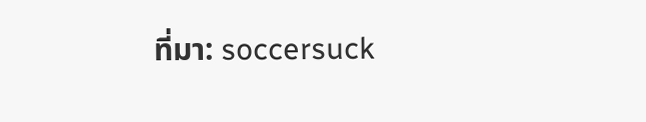ที่มา: soccersuck